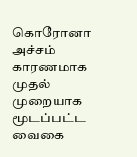கொரோனா அச்சம் காரணமாக முதல் முறையாக மூடப்பட்ட வைகை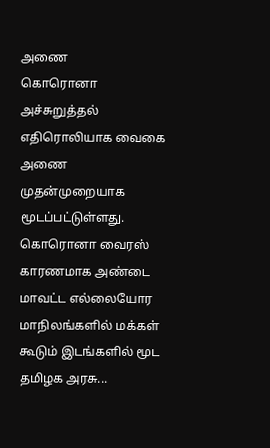அணை
கொரொனா அச்சுறுத்தல் எதிரொலியாக வைகை அணை முதன்முறையாக மூடப்பட்டுள்ளது. கொரொனா வைரஸ் காரணமாக அண்டை மாவட்ட எல்லையோர மாநிலங்களில் மக்கள் கூடும் இடங்களில் மூட தமிழக அரசு...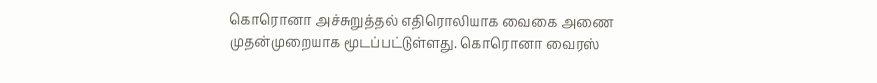கொரொனா அச்சுறுத்தல் எதிரொலியாக வைகை அணை முதன்முறையாக மூடப்பட்டுள்ளது. கொரொனா வைரஸ்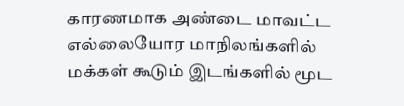காரணமாக அண்டை மாவட்ட எல்லையோர மாநிலங்களில் மக்கள் கூடும் இடங்களில் மூட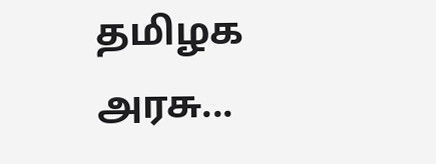தமிழக அரசு...